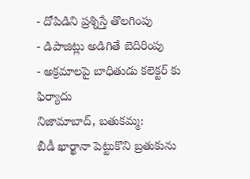- దోపిడిని ప్రశ్నిస్తే తొలగింపు
- డిపాజిట్లు అడిగితే బెదిరింపు
- అక్రమాలపై బాధితుడు కలెక్టర్ కు ఫిర్యాదు
నిజామాబాద్, బతుకమ్మ:
బీడీ ఖార్ఖానా పెట్టుకొని బ్రతుకును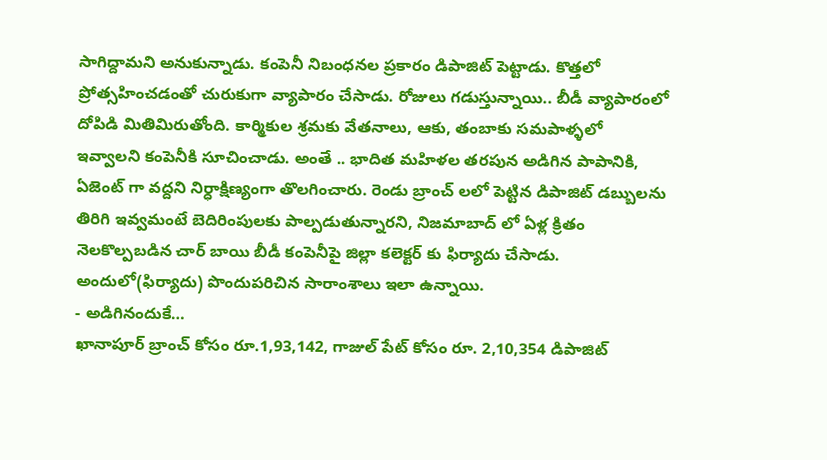సాగిద్దామని అనుకున్నాడు. కంపెనీ నిబంధనల ప్రకారం డిపాజిట్ పెట్టాడు. కొత్తలో ప్రోత్సహించడంతో చురుకుగా వ్యాపారం చేసాడు. రోజులు గడుస్తున్నాయి.. బీడీ వ్యాపారంలో దోపిడి మితిమిరుతోంది. కార్మికుల శ్రమకు వేతనాలు, ఆకు, తంబాకు సమపాళ్ళలో ఇవ్వాలని కంపెనీకి సూచించాడు. అంతే .. భాదిత మహిళల తరపున అడిగిన పాపానికి, ఏజెంట్ గా వద్దని నిర్ధాక్షిణ్యంగా తొలగించారు. రెండు బ్రాంచ్ లలో పెట్టిన డిపాజిట్ డబ్బులను తిరిగి ఇవ్వమంటే బెదిరింపులకు పాల్పడుతున్నారని, నిజమాబాద్ లో ఏళ్ల క్రితం నెలకొల్పబడిన చార్ బాయి బీడీ కంపెనీపై జిల్లా కలెక్టర్ కు ఫిర్యాదు చేసాడు. అందులో(ఫిర్యాదు) పొందుపరిచిన సారాంశాలు ఇలా ఉన్నాయి.
- అడిగినందుకే…
ఖానాపూర్ బ్రాంచ్ కోసం రూ.1,93,142, గాజుల్ పేట్ కోసం రూ. 2,10,354 డిపాజిట్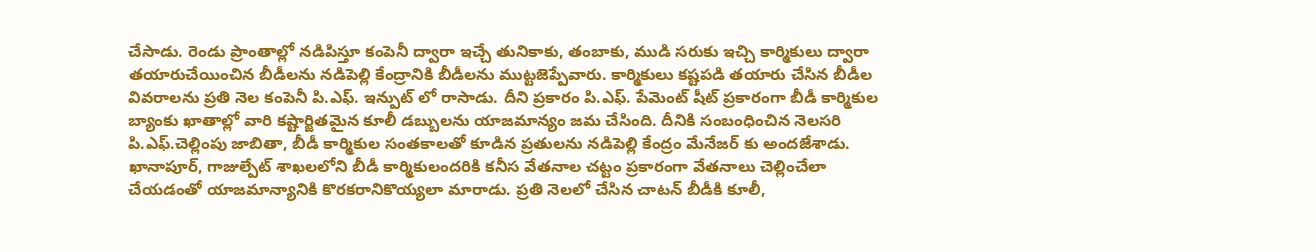చేసాడు. రెండు ప్రాంతాల్లో నడిపిస్తూ కంపెనీ ద్వారా ఇచ్చే తునికాకు, తంబాకు, ముడి సరుకు ఇచ్చి కార్మికులు ద్వారా తయారుచేయించిన బీడీలను నడిపెల్లి కేంద్రానికి బీడీలను ముట్టజెప్పేవారు. కార్మికులు కష్టపడి తయారు చేసిన బీడీల వివరాలను ప్రతి నెల కంపెనీ పి.ఎఫ్. ఇన్పుట్ లో రాసాడు. దీని ప్రకారం పి.ఎఫ్. పేమెంట్ షీట్ ప్రకారంగా బీడీ కార్మికుల బ్యాంకు ఖాతాల్లో వారి కష్టార్జితమైన కూలీ డబ్బులను యాజమాన్యం జమ చేసింది. దీనికి సంబంధించిన నెలసరి పి.ఎఫ్.చెల్లింపు జాబితా, బీడీ కార్మికుల సంతకాలతో కూడిన ప్రతులను నడిపెల్లి కేంద్రం మేనేజర్ కు అందజేశాడు. ఖానాపూర్, గాజుల్పేట్ శాఖలలోని బీడీ కార్మికులందరికి కనీస వేతనాల చట్టం ప్రకారంగా వేతనాలు చెల్లించేలా చేయడంతో యాజమాన్యానికి కొరకరానికొయ్యలా మారాడు. ప్రతి నెలలో చేసిన చాటన్ బీడీకి కూలీ,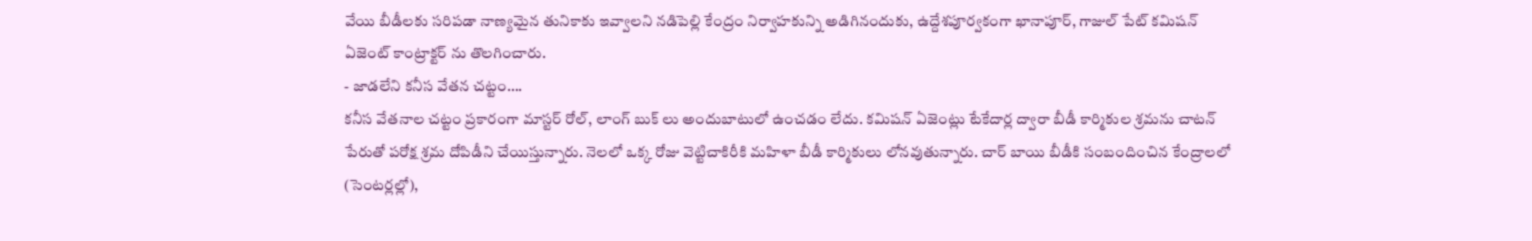వేయి బీడీలకు సరిపడా నాణ్యమైన తునికాకు ఇవ్వాలని నడిపెల్లి కేంద్రం నిర్వాహకున్ని అడిగినందుకు, ఉద్దేశపూర్వకంగా ఖానాపూర్, గాజుల్ పేట్ కమిషన్ ఏజెంట్ కాంట్రాక్టర్ ను తొలగించారు.
- జాడలేని కనీస వేతన చట్టం….
కనీస వేతనాల చట్టం ప్రకారంగా మాస్టర్ రోల్, లాంగ్ బుక్ లు అందుబాటులో ఉంచడం లేదు. కమిషన్ ఏజెంట్లు టేకేదార్ల ద్వారా బీడీ కార్మికుల శ్రమను చాటన్ పేరుతో పరోక్ష శ్రమ దోపిడీని చేయిస్తున్నారు. నెలలో ఒక్క రోజు వెట్టిచాకిరీకి మహిళా బీడీ కార్మికులు లోనవుతున్నారు. చార్ బాయి బీడీకి సంబందించిన కేంద్రాలలో (సెంటర్లల్లో),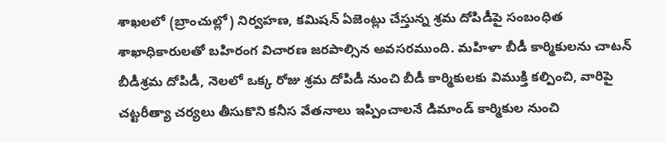శాఖలలో (బ్రాంచుల్లో) నిర్వహణ, కమిషన్ ఏజెంట్లు చేస్తున్న శ్రమ దోపిడీపై సంబంధిత శాఖాధికారులతో బహిరంగ విచారణ జరపాల్సిన అవసరముంది. మహిళా బీడీ కార్మికులను చాటన్ బీడీశ్రమ దోపిడీ, నెలలో ఒక్క రోజు శ్రమ దోపిడీ నుంచి బీడీ కార్మికులకు విముక్తి కల్పించి, వారిపై చట్టరీత్యా చర్యలు తీసుకొని కనీస వేతనాలు ఇప్పించాలనే డిమాండ్ కార్మికుల నుంచి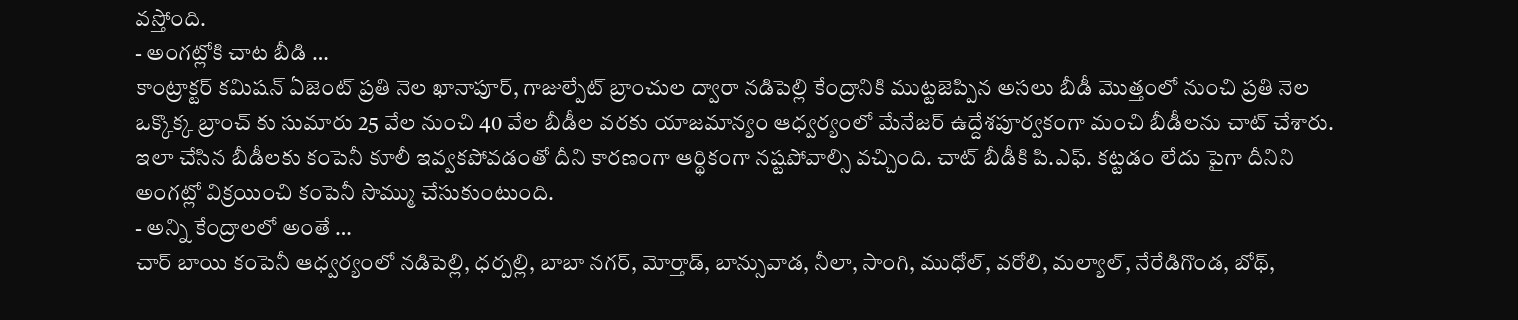వస్తోంది.
- అంగట్లోకి చాట బీడి …
కాంట్రాక్టర్ కమిషన్ ఏజెంట్ ప్రతి నెల ఖానాపూర్, గాజుల్పేట్ బ్రాంచుల ద్వారా నడిపెల్లి కేంద్రానికి ముట్టజెప్పిన అసలు బీడీ మొత్తంలో నుంచి ప్రతి నెల ఒక్కొక్క బ్రాంచ్ కు సుమారు 25 వేల నుంచి 40 వేల బీడీల వరకు యాజమాన్యం ఆధ్వర్యంలో మేనేజర్ ఉద్దేశపూర్వకంగా మంచి బీడీలను చాట్ చేశారు. ఇలా చేసిన బీడీలకు కంపెనీ కూలీ ఇవ్వకపోవడంతో దీని కారణంగా ఆర్థికంగా నష్టపోవాల్సి వచ్చింది. చాట్ బీడీకి పి.ఎఫ్. కట్టడం లేదు పైగా దీనిని అంగట్లో విక్రయించి కంపెనీ సొమ్ము చేసుకుంటుంది.
- అన్ని కేంద్రాలలో అంతే …
చార్ బాయి కంపెనీ ఆధ్వర్యంలో నడిపెల్లి, ధర్పల్లి, బాబా నగర్, మోర్తాడ్, బాన్సువాడ, నీలా, సాంగి, ముధోల్, వరోలి, మల్యాల్, నేరేడిగొండ, బోథ్,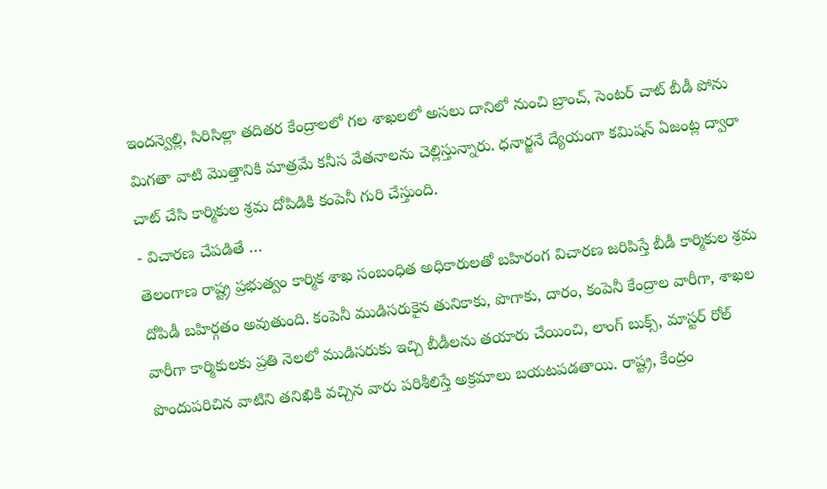ఇందన్వెల్లి, సిరిసిల్లా తదితర కేంద్రాలలో గల శాఖలలో అసలు దానిలో నుంచి బ్రాంచ్, సెంటర్ చాట్ బీడీ పోను మిగతా వాటి మొత్తానికి మాత్రమే కనీస వేతనాలను చెల్లిస్తున్నారు. ధనార్జనే ద్యేయంగా కమిషన్ ఏజంట్ల ద్వారా చాట్ చేసి కార్మికుల శ్రమ దోపిడికి కంపెనీ గురి చేస్తుంది.
- విచారణ చేపడితే …
తెలంగాణ రాష్ట్ర ప్రభుత్వం కార్మిక శాఖ సంబంధిత అధికారులతో బహిరంగ విచారణ జరిపిస్తే బీడీ కార్మికుల శ్రమ దోపిడీ బహిర్గతం అవుతుంది. కంపెనీ ముడిసరుకైన తునికాకు, పొగాకు, దారం, కంపెనీ కేంద్రాల వారీగా, శాఖల వారీగా కార్మికులకు ప్రతి నెలలో ముడిసరుకు ఇచ్చి బీడీలను తయారు చేయించి, లాంగ్ బుక్స్, మాస్టర్ రోల్ పొందుపరిచిన వాటిని తనిఖికి వచ్చిన వారు పరిశీలిస్తే అక్రమాలు బయటపడతాయి. రాష్ట్ర, కేంద్రం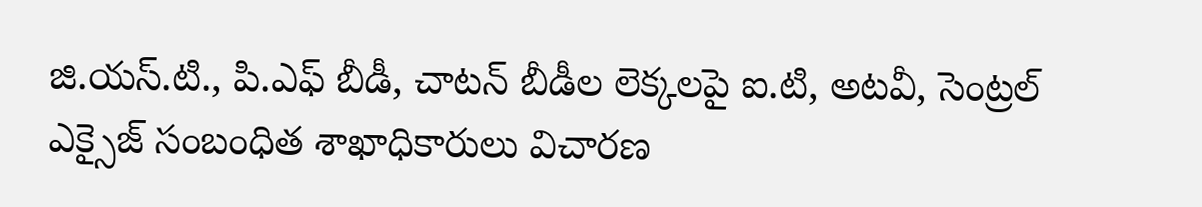జి.యస్.టి., పి.ఎఫ్ బీడీ, చాటన్ బీడీల లెక్కలపై ఐ.టి, అటవీ, సెంట్రల్ ఎక్సైజ్ సంబంధిత శాఖాధికారులు విచారణ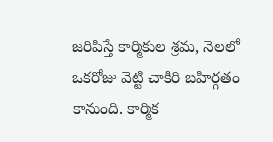జరిపిస్తే కార్మికుల శ్రమ, నెలలో ఒకరోజు వెట్టి చాకిరి బహిర్గతం కానుంది. కార్మిక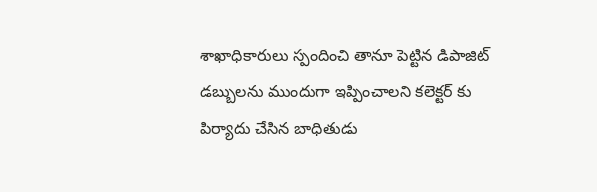శాఖాధికారులు స్పందించి తానూ పెట్టిన డిపాజిట్ డబ్బులను ముందుగా ఇప్పించాలని కలెక్టర్ కు పిర్యాదు చేసిన బాధితుడు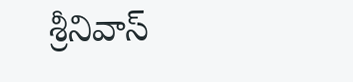శ్రీనివాస్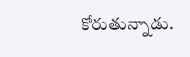కోరుతున్నాడు.